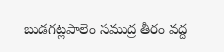బుడగట్లపాలెం సముద్ర తీరం వద్ద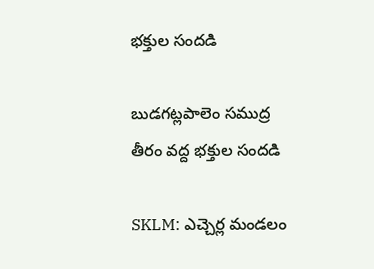భక్తుల సందడి

బుడగట్లపాలెం సముద్ర తీరం వద్ద భక్తుల సందడి

SKLM: ఎచ్చెర్ల మండలం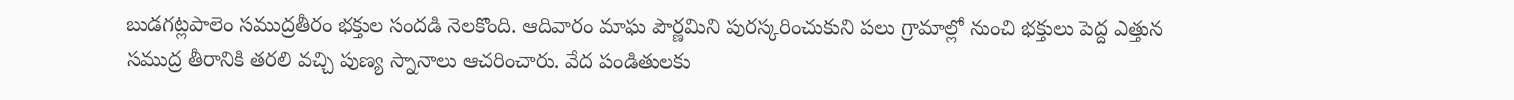బుడగట్లపాలెం సముద్రతీరం భక్తుల సందడి నెలకొంది. ఆదివారం మాఘ పౌర్ణమిని పురస్కరించుకుని పలు గ్రామాల్లో నుంచి భక్తులు పెద్ద ఎత్తున సముద్ర తీరానికి తరలి వచ్చి పుణ్య స్నానాలు ఆచరించారు. వేద పండితులకు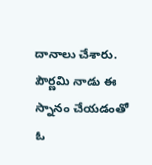దానాలు చేశారు. పౌర్ణమి నాడు ఈ స్నానం చేయడంతో ఓ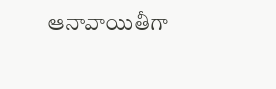ఆనావాయితీగా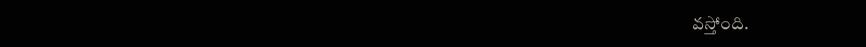వస్తోంది.